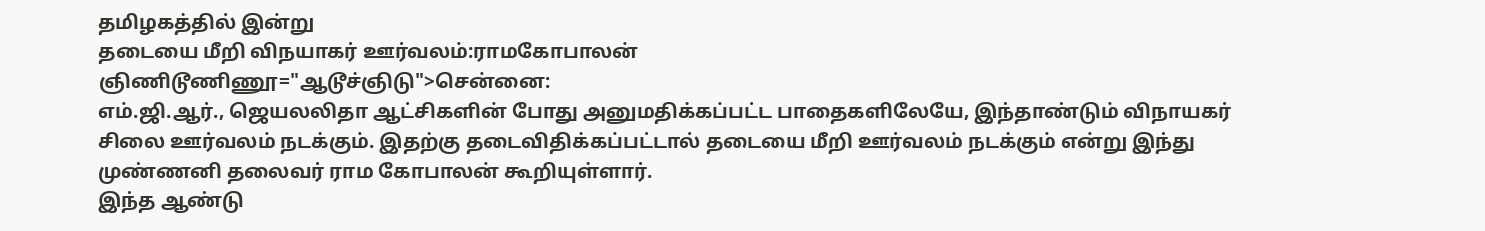தமிழகத்தில் இன்று
தடையை மீறி விநயாகர் ஊர்வலம்:ராமகோபாலன்
ஞிணிடூணிணூ="ஆடூச்ஞிடு">சென்னை:
எம்.ஜி.ஆர்., ஜெயலலிதா ஆட்சிகளின் போது அனுமதிக்கப்பட்ட பாதைகளிலேயே, இந்தாண்டும் விநாயகர் சிலை ஊர்வலம் நடக்கும். இதற்கு தடைவிதிக்கப்பட்டால் தடையை மீறி ஊர்வலம் நடக்கும் என்று இந்து முண்ணனி தலைவர் ராம கோபாலன் கூறியுள்ளார்.
இந்த ஆண்டு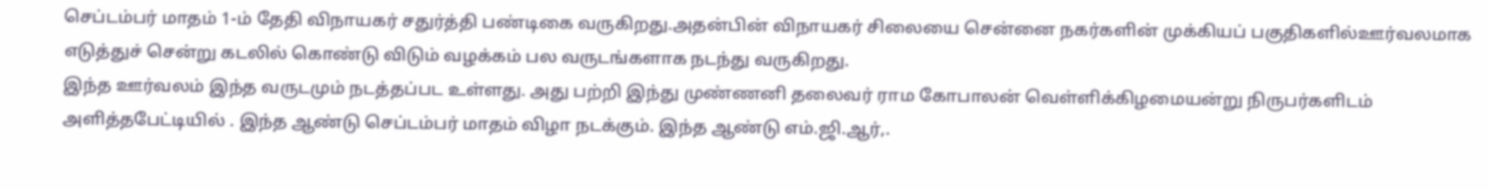செப்டம்பர் மாதம் 1-ம் தேதி விநாயகர் சதுர்த்தி பண்டிகை வருகிறது.அதன்பின் விநாயகர் சிலையை சென்னை நகர்களின் முக்கியப் பகுதிகளில்ஊர்வலமாக எடுத்துச் சென்று கடலில் கொண்டு விடும் வழக்கம் பல வருடங்களாக நடந்து வருகிறது.
இந்த ஊர்வலம் இந்த வருடமும் நடத்தப்பட உள்ளது. அது பற்றி இந்து முண்ணனி தலைவர் ராம கோபாலன் வெள்ளிக்கிழமையன்று நிருபர்களிடம் அளித்தபேட்டியில் . இந்த ஆண்டு செப்டம்பர் மாதம் விழா நடக்கும். இந்த ஆண்டு எம்.ஜி.ஆர்,.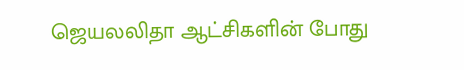ஜெயலலிதா ஆட்சிகளின் போது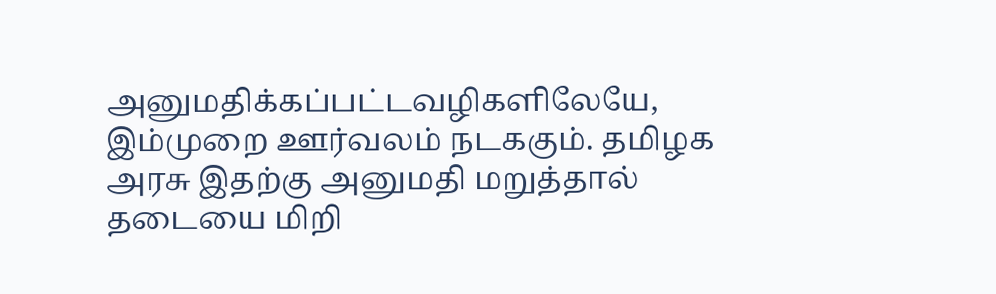அனுமதிக்கப்பட்டவழிகளிலேயே, இம்முறை ஊர்வலம் நடககும். தமிழக அரசு இதற்கு அனுமதி மறுத்தால் தடையை மிறி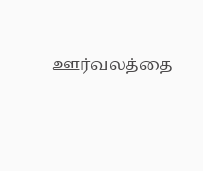ஊர்வலத்தை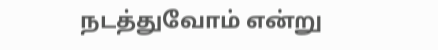நடத்துவோம் என்று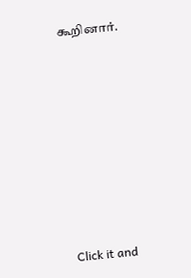கூறினார்.












Click it and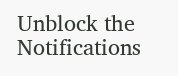Unblock the Notifications